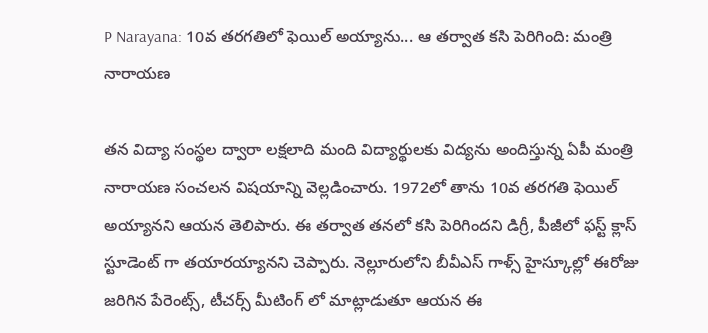P Narayana: 10వ తరగతిలో ఫెయిల్ అయ్యాను... ఆ తర్వాత కసి పెరిగింది: మంత్రి నారాయణ

తన విద్యా సంస్థల ద్వారా లక్షలాది మంది విద్యార్థులకు విద్యను అందిస్తున్న ఏపీ మంత్రి నారాయణ సంచలన విషయాన్ని వెల్లడించారు. 1972లో తాను 10వ తరగతి ఫెయిల్ అయ్యానని ఆయన తెలిపారు. ఈ తర్వాత తనలో కసి పెరిగిందని డిగ్రీ, పీజీలో ఫస్ట్ క్లాస్ స్టూడెంట్ గా తయారయ్యానని చెప్పారు. నెల్లూరులోని బీవీఎస్ గాళ్స్ హైస్కూల్లో ఈరోజు జరిగిన పేరెంట్స్, టీచర్స్ మీటింగ్ లో మాట్లాడుతూ ఆయన ఈ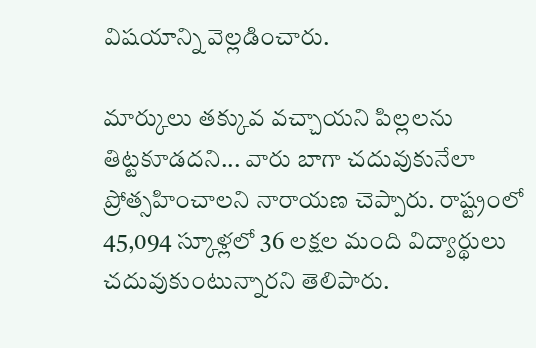విషయాన్ని వెల్లడించారు.

మార్కులు తక్కువ వచ్చాయని పిల్లలను తిట్టకూడదని... వారు బాగా చదువుకునేలా ప్రోత్సహించాలని నారాయణ చెప్పారు. రాష్ట్రంలో 45,094 స్కూళ్లలో 36 లక్షల మంది విద్యార్థులు చదువుకుంటున్నారని తెలిపారు.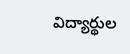విద్యార్థుల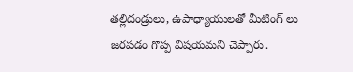తల్లిదండ్రులు, ఉపాధ్యాయులతో మీటింగ్ లు జరపడం గొప్ప విషయమని చెప్పారు.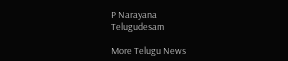P Narayana
Telugudesam

More Telugu News